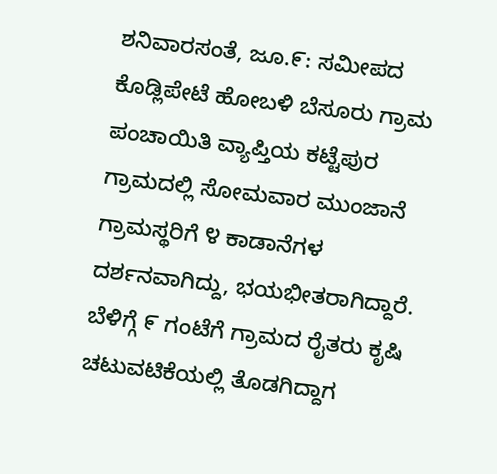ಶನಿವಾರಸಂತೆ, ಜೂ.೯: ಸಮೀಪದ ಕೊಡ್ಲಿಪೇಟೆ ಹೋಬಳಿ ಬೆಸೂರು ಗ್ರಾಮ ಪಂಚಾಯಿತಿ ವ್ಯಾಪ್ತಿಯ ಕಟ್ಟೆಪುರ ಗ್ರಾಮದಲ್ಲಿ ಸೋಮವಾರ ಮುಂಜಾನೆ ಗ್ರಾಮಸ್ಥರಿಗೆ ೪ ಕಾಡಾನೆಗಳ ದರ್ಶನವಾಗಿದ್ದು, ಭಯಭೀತರಾಗಿದ್ದಾರೆ.
ಬೆಳಿಗ್ಗೆ ೯ ಗಂಟೆಗೆ ಗ್ರಾಮದ ರೈತರು ಕೃಷಿ ಚಟುವಟಿಕೆಯಲ್ಲಿ ತೊಡಗಿದ್ದಾಗ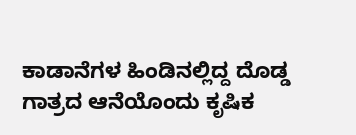ಕಾಡಾನೆಗಳ ಹಿಂಡಿನಲ್ಲಿದ್ದ ದೊಡ್ಡ ಗಾತ್ರದ ಆನೆಯೊಂದು ಕೃಷಿಕ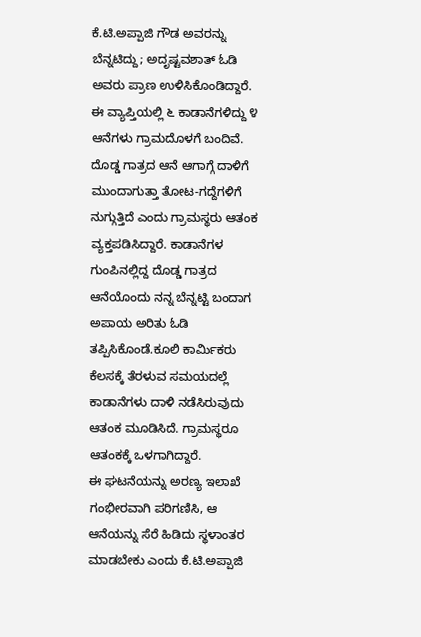ಕೆ.ಟಿ.ಅಪ್ಪಾಜಿ ಗೌಡ ಅವರನ್ನು ಬೆನ್ನಟಿದ್ದು; ಅದೃಷ್ಟವಶಾತ್ ಓಡಿ ಅವರು ಪ್ರಾಣ ಉಳಿಸಿಕೊಂಡಿದ್ದಾರೆ.
ಈ ವ್ಯಾಪ್ತಿಯಲ್ಲಿ ೬ ಕಾಡಾನೆಗಳಿದ್ದು ೪ ಆನೆಗಳು ಗ್ರಾಮದೊಳಗೆ ಬಂದಿವೆ. ದೊಡ್ಡ ಗಾತ್ರದ ಆನೆ ಆಗಾಗ್ಗೆ ದಾಳಿಗೆ ಮುಂದಾಗುತ್ತಾ ತೋಟ-ಗದ್ದೆಗಳಿಗೆ ನುಗ್ಗುತ್ತಿದೆ ಎಂದು ಗ್ರಾಮಸ್ಥರು ಆತಂಕ ವ್ಯಕ್ತಪಡಿಸಿದ್ದಾರೆ. ಕಾಡಾನೆಗಳ ಗುಂಪಿನಲ್ಲಿದ್ದ ದೊಡ್ಡ ಗಾತ್ರದ ಆನೆಯೊಂದು ನನ್ನ ಬೆನ್ನಟ್ಟಿ ಬಂದಾಗ ಅಪಾಯ ಅರಿತು ಓಡಿ ತಪ್ಪಿಸಿಕೊಂಡೆ.ಕೂಲಿ ಕಾರ್ಮಿಕರು ಕೆಲಸಕ್ಕೆ ತೆರಳುವ ಸಮಯದಲ್ಲೆ ಕಾಡಾನೆಗಳು ದಾಳಿ ನಡೆಸಿರುವುದು ಆತಂಕ ಮೂಡಿಸಿದೆ. ಗ್ರಾಮಸ್ಥರೂ ಆತಂಕಕ್ಕೆ ಒಳಗಾಗಿದ್ದಾರೆ.
ಈ ಘಟನೆಯನ್ನು ಅರಣ್ಯ ಇಲಾಖೆ ಗಂಭೀರವಾಗಿ ಪರಿಗಣಿಸಿ, ಆ ಆನೆಯನ್ನು ಸೆರೆ ಹಿಡಿದು ಸ್ಥಳಾಂತರ ಮಾಡಬೇಕು ಎಂದು ಕೆ.ಟಿ.ಅಪ್ಪಾಜಿ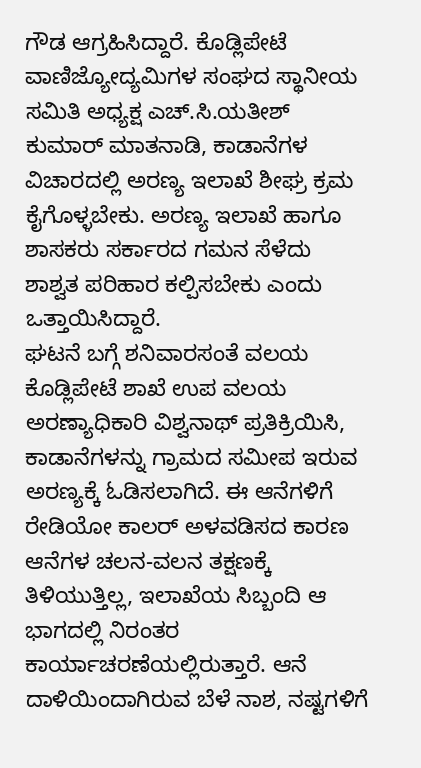ಗೌಡ ಆಗ್ರಹಿಸಿದ್ದಾರೆ. ಕೊಡ್ಲಿಪೇಟೆ ವಾಣಿಜ್ಯೋದ್ಯಮಿಗಳ ಸಂಘದ ಸ್ಥಾನೀಯ ಸಮಿತಿ ಅಧ್ಯಕ್ಷ ಎಚ್.ಸಿ.ಯತೀಶ್ ಕುಮಾರ್ ಮಾತನಾಡಿ, ಕಾಡಾನೆಗಳ ವಿಚಾರದಲ್ಲಿ ಅರಣ್ಯ ಇಲಾಖೆ ಶೀಘ್ರ ಕ್ರಮ ಕೈಗೊಳ್ಳಬೇಕು. ಅರಣ್ಯ ಇಲಾಖೆ ಹಾಗೂ ಶಾಸಕರು ಸರ್ಕಾರದ ಗಮನ ಸೆಳೆದು ಶಾಶ್ವತ ಪರಿಹಾರ ಕಲ್ಪಿಸಬೇಕು ಎಂದು ಒತ್ತಾಯಿಸಿದ್ದಾರೆ.
ಘಟನೆ ಬಗ್ಗೆ ಶನಿವಾರಸಂತೆ ವಲಯ ಕೊಡ್ಲಿಪೇಟೆ ಶಾಖೆ ಉಪ ವಲಯ ಅರಣ್ಯಾಧಿಕಾರಿ ವಿಶ್ವನಾಥ್ ಪ್ರತಿಕ್ರಿಯಿಸಿ, ಕಾಡಾನೆಗಳನ್ನು ಗ್ರಾಮದ ಸಮೀಪ ಇರುವ ಅರಣ್ಯಕ್ಕೆ ಓಡಿಸಲಾಗಿದೆ. ಈ ಆನೆಗಳಿಗೆ ರೇಡಿಯೋ ಕಾಲರ್ ಅಳವಡಿಸದ ಕಾರಣ ಆನೆಗಳ ಚಲನ-ವಲನ ತಕ್ಷಣಕ್ಕೆ ತಿಳಿಯುತ್ತಿಲ್ಲ, ಇಲಾಖೆಯ ಸಿಬ್ಬಂದಿ ಆ ಭಾಗದಲ್ಲಿ ನಿರಂತರ ಕಾರ್ಯಾಚರಣೆಯಲ್ಲಿರುತ್ತಾರೆ. ಆನೆ ದಾಳಿಯಿಂದಾಗಿರುವ ಬೆಳೆ ನಾಶ, ನಷ್ಟಗಳಿಗೆ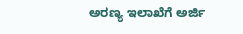ಅರಣ್ಯ ಇಲಾಖೆಗೆ ಅರ್ಜಿ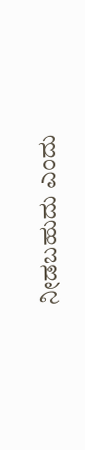ನೀಡಬಹುದು ಎಂದು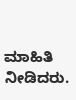ಮಾಹಿತಿ ನೀಡಿದರು.